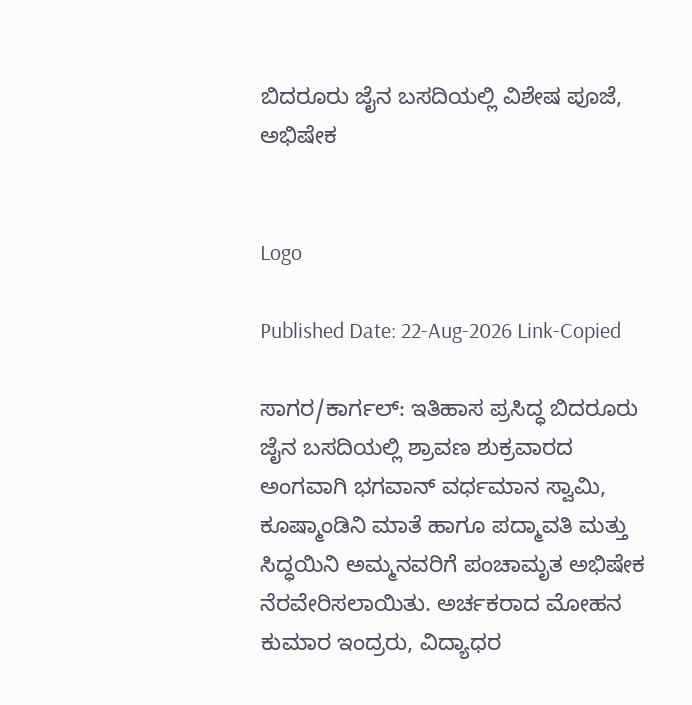ಬಿದರೂರು ಜೈನ ಬಸದಿಯಲ್ಲಿ ವಿಶೇಷ ಪೂಜೆ, ಅಭಿಷೇಕ


Logo

Published Date: 22-Aug-2026 Link-Copied

ಸಾಗರ/ಕಾರ್ಗಲ್‌: ಇತಿಹಾಸ ಪ್ರಸಿದ್ಧ ಬಿದರೂರು ಜೈನ ಬಸದಿಯಲ್ಲಿ ಶ್ರಾವಣ ಶುಕ್ರವಾರದ ಅಂಗವಾಗಿ ಭಗವಾನ್ ವರ್ಧಮಾನ ಸ್ವಾಮಿ, ಕೂಷ್ಮಾಂಡಿನಿ ಮಾತೆ ಹಾಗೂ ಪದ್ಮಾವತಿ ಮತ್ತು ಸಿದ್ಧಯಿನಿ ಅಮ್ಮನವರಿಗೆ ಪಂಚಾಮೃತ ಅಭಿಷೇಕ ನೆರವೇರಿಸಲಾಯಿತು. ಅರ್ಚಕರಾದ ಮೋಹನ ಕುಮಾರ ಇಂದ್ರರು, ವಿದ್ಯಾಧರ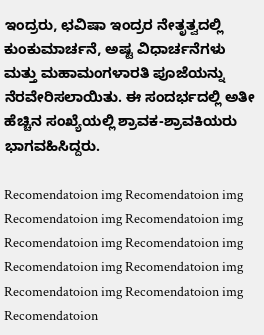ಇಂದ್ರರು, ಛವಿಷಾ ಇಂದ್ರರ ನೇತೃತ್ವದಲ್ಲಿ ಕುಂಕುಮಾರ್ಚನೆ, ಅಷ್ಟ ವಿಧಾರ್ಚನೆಗಳು ಮತ್ತು ಮಹಾಮಂಗಳಾರತಿ ಪೂಜೆಯನ್ನು ನೆರವೇರಿಸಲಾಯಿತು. ಈ ಸಂದರ್ಭದಲ್ಲಿ ಅತೀ ಹೆಚ್ಚಿನ ಸಂಖ್ಯೆಯಲ್ಲಿ ಶ್ರಾವಕ-ಶ್ರಾವಕಿಯರು ಭಾಗವಹಿಸಿದ್ದರು.

Recomendatoion img Recomendatoion img Recomendatoion img Recomendatoion img Recomendatoion img Recomendatoion img Recomendatoion img Recomendatoion img Recomendatoion img Recomendatoion img Recomendatoion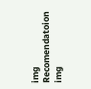img Recomendatoion img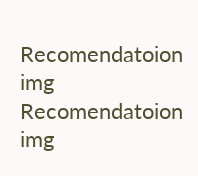Recomendatoion img Recomendatoion img